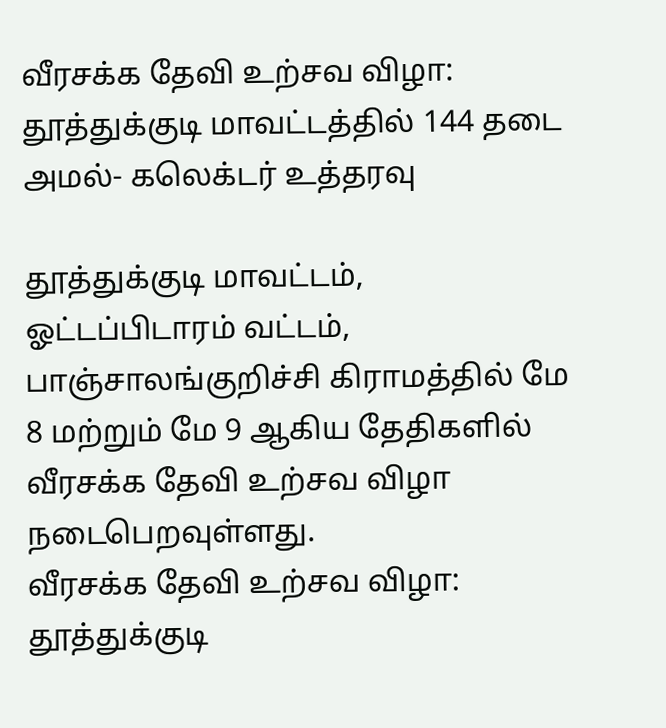வீரசக்க தேவி உற்சவ விழா: தூத்துக்குடி மாவட்டத்தில் 144 தடை அமல்- கலெக்டர் உத்தரவு

தூத்துக்குடி மாவட்டம், ஓட்டப்பிடாரம் வட்டம், பாஞ்சாலங்குறிச்சி கிராமத்தில் மே 8 மற்றும் மே 9 ஆகிய தேதிகளில் வீரசக்க தேவி உற்சவ விழா நடைபெறவுள்ளது.
வீரசக்க தேவி உற்சவ விழா: தூத்துக்குடி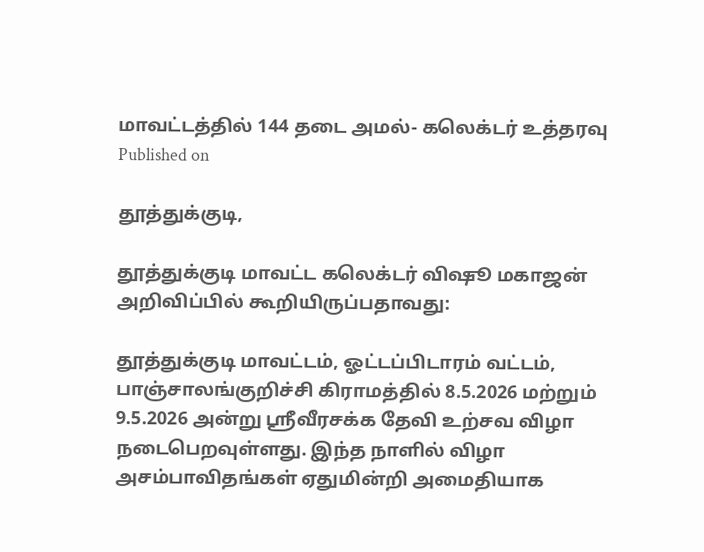மாவட்டத்தில் 144 தடை அமல்- கலெக்டர் உத்தரவு
Published on

தூத்துக்குடி,

தூத்துக்குடி மாவட்ட கலெக்டர் விஷூ மகாஜன் அறிவிப்பில் கூறியிருப்பதாவது:

தூத்துக்குடி மாவட்டம், ஓட்டப்பிடாரம் வட்டம், பாஞ்சாலங்குறிச்சி கிராமத்தில் 8.5.2026 மற்றும் 9.5.2026 அன்று ஸ்ரீவீரசக்க தேவி உற்சவ விழா நடைபெறவுள்ளது. இந்த நாளில் விழா அசம்பாவிதங்கள் ஏதுமின்றி அமைதியாக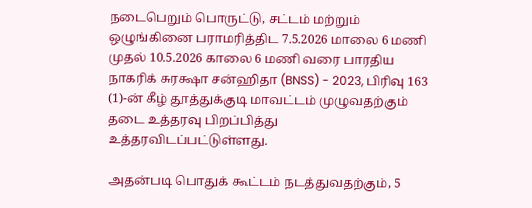நடைபெறும் பொருட்டு, சட்டம் மற்றும் ஒழுங்கினை பராமரித்திட 7.5.2026 மாலை 6 மணி முதல் 10.5.2026 காலை 6 மணி வரை பாரதிய நாகரிக் சுரக்ஷா சன்ஹிதா (BNSS) - 2023, பிரிவு 163 (1)-ன் கீழ் தூத்துக்குடி மாவட்டம் முழுவதற்கும் தடை உத்தரவு பிறப்பித்து உத்தரவிடப்பட்டுள்ளது.

அதன்படி பொதுக் கூட்டம் நடத்துவதற்கும், 5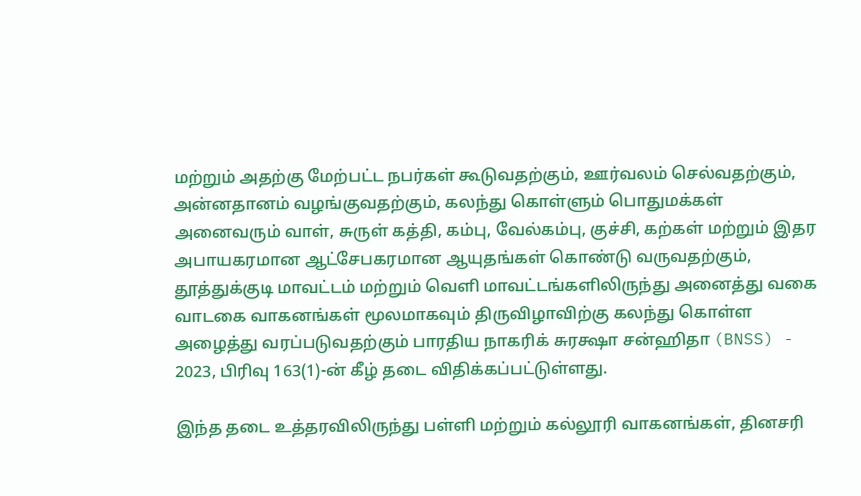மற்றும் அதற்கு மேற்பட்ட நபர்கள் கூடுவதற்கும், ஊர்வலம் செல்வதற்கும், அன்னதானம் வழங்குவதற்கும், கலந்து கொள்ளும் பொதுமக்கள் அனைவரும் வாள், சுருள் கத்தி, கம்பு, வேல்கம்பு, குச்சி, கற்கள் மற்றும் இதர அபாயகரமான ஆட்சேபகரமான ஆயுதங்கள் கொண்டு வருவதற்கும், தூத்துக்குடி மாவட்டம் மற்றும் வெளி மாவட்டங்களிலிருந்து அனைத்து வகை வாடகை வாகனங்கள் மூலமாகவும் திருவிழாவிற்கு கலந்து கொள்ள அழைத்து வரப்படுவதற்கும் பாரதிய நாகரிக் சுரக்ஷா சன்ஹிதா (BNSS) - 2023, பிரிவு 163(1)-ன் கீழ் தடை விதிக்கப்பட்டுள்ளது.

இந்த தடை உத்தரவிலிருந்து பள்ளி மற்றும் கல்லூரி வாகனங்கள், தினசரி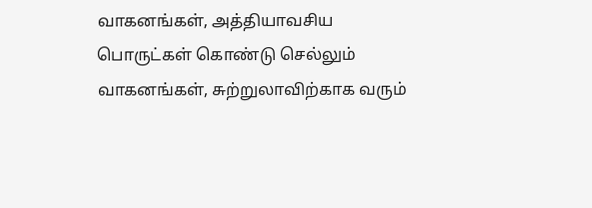வாகனங்கள், அத்தியாவசிய பொருட்கள் கொண்டு செல்லும் வாகனங்கள், சுற்றுலாவிற்காக வரும்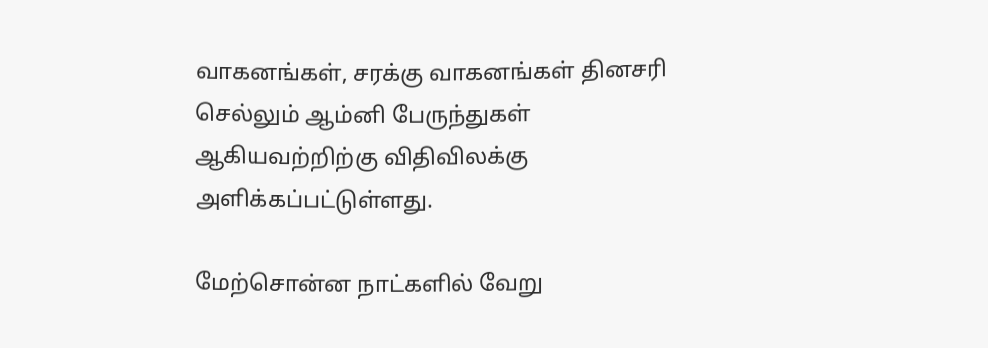வாகனங்கள், சரக்கு வாகனங்கள் தினசரி செல்லும் ஆம்னி பேருந்துகள் ஆகியவற்றிற்கு விதிவிலக்கு அளிக்கப்பட்டுள்ளது.

மேற்சொன்ன நாட்களில் வேறு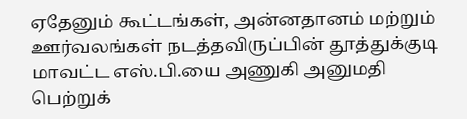ஏதேனும் கூட்டங்கள், அன்னதானம் மற்றும் ஊர்வலங்கள் நடத்தவிருப்பின் தூத்துக்குடி மாவட்ட எஸ்.பி.யை அணுகி அனுமதி பெற்றுக்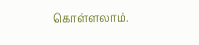கொள்ளலாம்.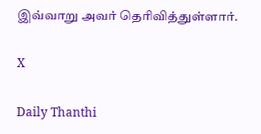இவ்வாறு அவர் தெரிவித்துள்ளார்.

X

Daily Thanthi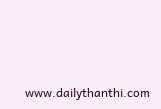www.dailythanthi.com